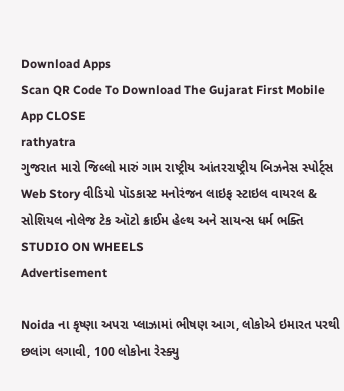Download Apps
Scan QR Code To Download The Gujarat First Mobile App CLOSE
rathyatra
ગુજરાત મારો જિલ્લો મારું ગામ રાષ્ટ્રીય આંતરરાષ્ટ્રીય બિઝનેસ સ્પોર્ટ્સ Web Story વીડિયો પૉડકાસ્ટ મનોરંજન લાઇફ સ્ટાઇલ વાયરલ & સોશિયલ નોલેજ ટેક ઑટો ક્રાઈમ હેલ્થ અને સાયન્સ ધર્મ ભક્તિ STUDIO ON WHEELS
Advertisement

Noida ના કૃષ્ણા અપરા પ્લાઝામાં ભીષણ આગ, લોકોએ ઇમારત પરથી છલાંગ લગાવી, 100 લોકોના રેસ્ક્યુ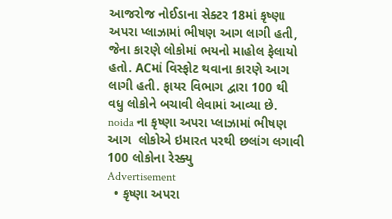આજરોજ નોઈડાના સેક્ટર 18માં કૃષ્ણા અપરા પ્લાઝામાં ભીષણ આગ લાગી હતી, જેના કારણે લોકોમાં ભયનો માહોલ ફેલાયો હતો. ACમાં વિસ્ફોટ થવાના કારણે આગ લાગી હતી. ફાયર વિભાગ દ્વારા 100 થી વધુ લોકોને બચાવી લેવામાં આવ્યા છે.
noida ના કૃષ્ણા અપરા પ્લાઝામાં ભીષણ આગ  લોકોએ ઇમારત પરથી છલાંગ લગાવી  100 લોકોના રેસ્ક્યુ
Advertisement
  • કૃષ્ણા અપરા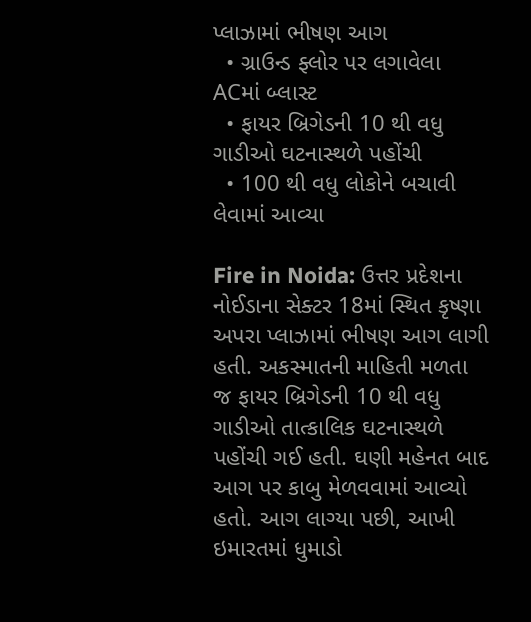પ્લાઝામાં ભીષણ આગ
  • ગ્રાઉન્ડ ફ્લોર પર લગાવેલા ACમાં બ્લાસ્ટ
  • ફાયર બ્રિગેડની 10 થી વધુ ગાડીઓ ઘટનાસ્થળે પહોંચી
  • 100 થી વધુ લોકોને બચાવી લેવામાં આવ્યા

Fire in Noida: ઉત્તર પ્રદેશના નોઈડાના સેક્ટર 18માં સ્થિત કૃષ્ણા અપરા પ્લાઝામાં ભીષણ આગ લાગી હતી. અકસ્માતની માહિતી મળતા જ ફાયર બ્રિગેડની 10 થી વધુ ગાડીઓ તાત્કાલિક ઘટનાસ્થળે પહોંચી ગઈ હતી. ઘણી મહેનત બાદ આગ પર કાબુ મેળવવામાં આવ્યો હતો. આગ લાગ્યા પછી, આખી ઇમારતમાં ધુમાડો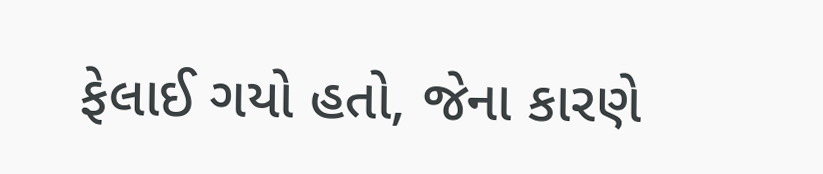ફેલાઈ ગયો હતો, જેના કારણે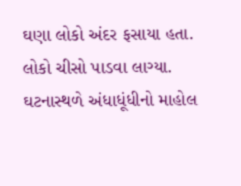ઘણા લોકો અંદર ફસાયા હતા. લોકો ચીસો પાડવા લાગ્યા. ઘટનાસ્થળે અંધાધૂંધીનો માહોલ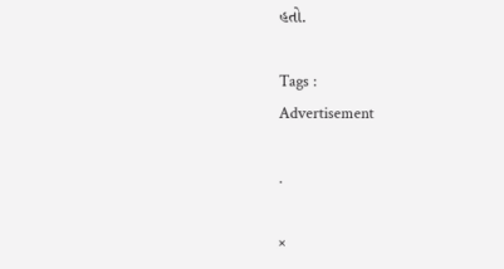હતો.

Tags :
Advertisement

.

×